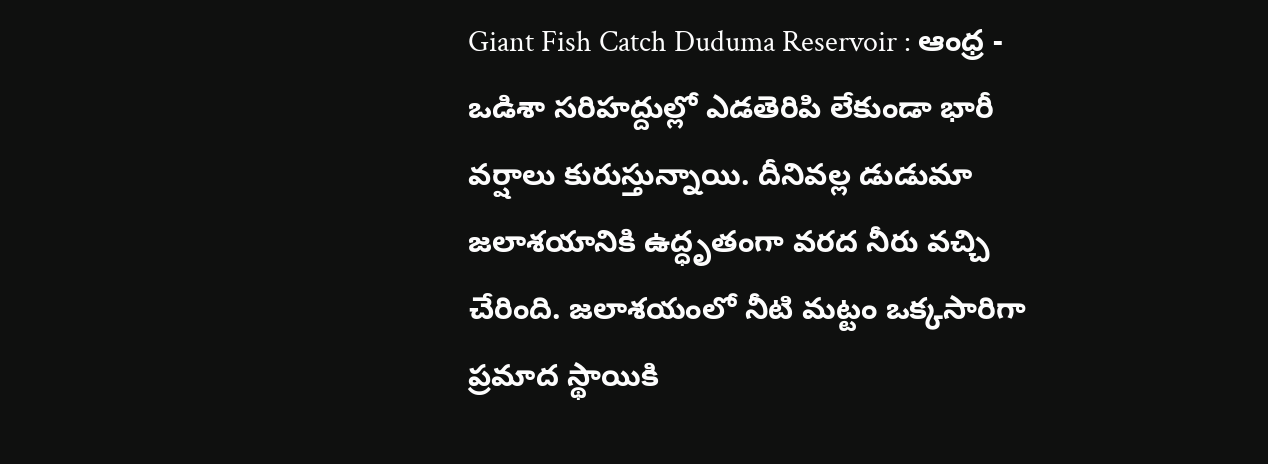Giant Fish Catch Duduma Reservoir : ఆంధ్ర - ఒడిశా సరిహద్దుల్లో ఎడతెరిపి లేకుండా భారీ వర్షాలు కురుస్తున్నాయి. దీనివల్ల డుడుమా జలాశయానికి ఉద్ధృతంగా వరద నీరు వచ్చి చేరింది. జలాశయంలో నీటి మట్టం ఒక్కసారిగా ప్రమాద స్థాయికి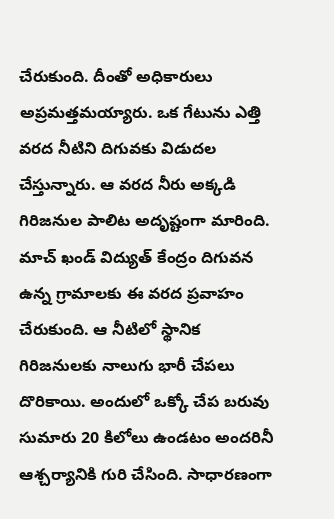చేరుకుంది. దీంతో అధికారులు అప్రమత్తమయ్యారు. ఒక గేటును ఎత్తి వరద నీటిని దిగువకు విడుదల చేస్తున్నారు. ఆ వరద నీరు అక్కడి గిరిజనుల పాలిట అదృష్టంగా మారింది. మాచ్ ఖండ్ విద్యుత్ కేంద్రం దిగువన ఉన్న గ్రామాలకు ఈ వరద ప్రవాహం చేరుకుంది. ఆ నీటిలో స్థానిక గిరిజనులకు నాలుగు భారీ చేపలు దొరికాయి. అందులో ఒక్కో చేప బరువు సుమారు 20 కిలోలు ఉండటం అందరినీ ఆశ్చర్యానికి గురి చేసింది. సాధారణంగా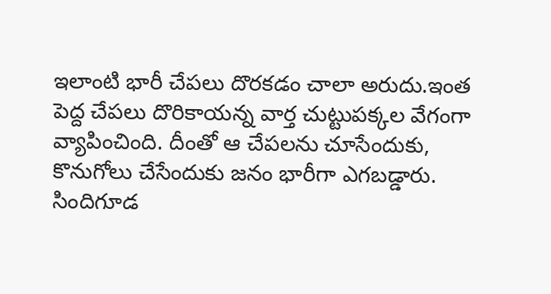ఇలాంటి భారీ చేపలు దొరకడం చాలా అరుదు.ఇంత పెద్ద చేపలు దొరికాయన్న వార్త చుట్టుపక్కల వేగంగా వ్యాపించింది. దీంతో ఆ చేపలను చూసేందుకు, కొనుగోలు చేసేందుకు జనం భారీగా ఎగబడ్డారు. సిందిగూడ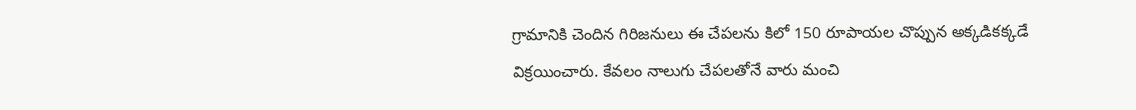గ్రామానికి చెందిన గిరిజనులు ఈ చేపలను కిలో 150 రూపాయల చొప్పున అక్కడికక్కడే విక్రయించారు. కేవలం నాలుగు చేపలతోనే వారు మంచి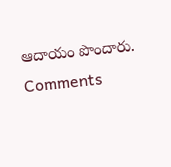ఆదాయం పొందారు.
Comments